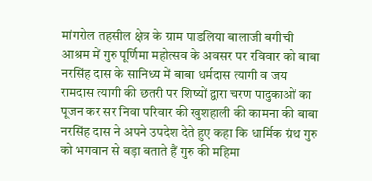मांगरोल तहसील क्षेत्र के ग्राम पाडलिया बालाजी बगीची आश्रम में गुरु पूर्णिमा महोत्सव के अवसर पर रविवार को बाबा नरसिंह दास के सानिध्य में बाबा धर्मदास त्यागी व जय रामदास त्यागी की छतरी पर शिष्यों द्वारा चरण पादुकाओं का पूजन कर सर निवा परिवार की खुशहाली की कामना की बाबा नरसिंह दास ने अपने उपदेश देते हुए कहा कि धार्मिक ग्रंथ गुरु को भगवान से बड़ा बताते हैं गुरु की महिमा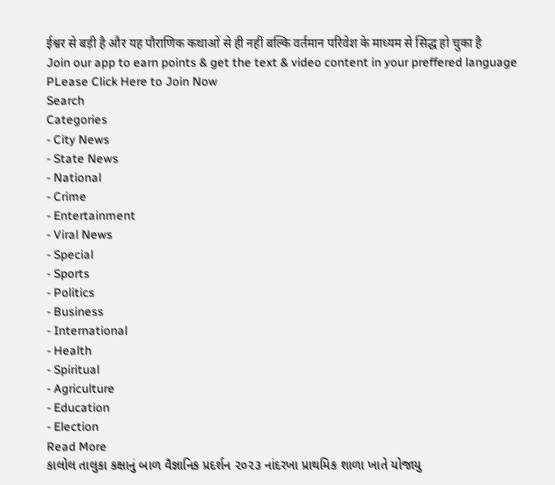ईश्वर से बड़ी है और यह पौराणिक कथाओं से ही नहीं बल्कि वर्तमान परिवेश के माध्यम से सिद्ध हो चुका है
Join our app to earn points & get the text & video content in your preffered language
PLease Click Here to Join Now
Search
Categories
- City News
- State News
- National
- Crime
- Entertainment
- Viral News
- Special
- Sports
- Politics
- Business
- International
- Health
- Spiritual
- Agriculture
- Education
- Election
Read More
કાલોલ તાલુકા કક્ષાનું બાળ વૈજ્ઞાનિક પ્રદર્શન ૨૦૨૩ નાંદરખા પ્રાથમિક શાળા ખાતે યોજાયુ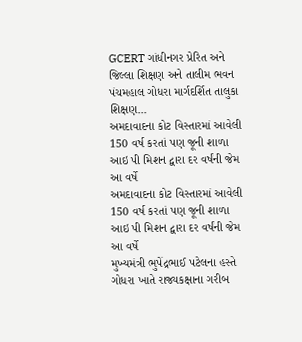GCERT ગાંધીનગર પ્રેરિત અને જિલ્લા શિક્ષણ અને તાલીમ ભવન પંચમહાલ ગોધરા માર્ગદર્શિત તાલુકા શિક્ષણ...
અમદાવાદના કોટ વિસ્તારમાં આવેલી 150 વર્ષ કરતાં પણ જૂની શાળા આઇ પી મિશન દ્વારા દર વર્ષંની જેમ આ વર્ષે
અમદાવાદના કોટ વિસ્તારમાં આવેલી 150 વર્ષ કરતાં પણ જૂની શાળા આઇ પી મિશન દ્વારા દર વર્ષંની જેમ આ વર્ષે
મુખ્યમંત્રી ભુપેંદ્રભાઈ પટેલના હસ્તે ગોધરા ખાતે રાજ્યકક્ષાના ગરીબ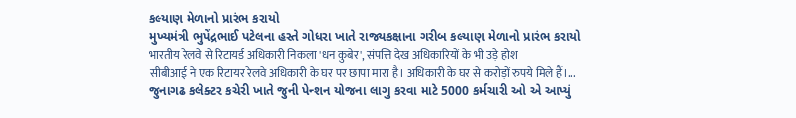કલ્યાણ મેળાનો પ્રારંભ કરાયો
મુખ્યમંત્રી ભુપેંદ્રભાઈ પટેલના હસ્તે ગોધરા ખાતે રાજ્યકક્ષાના ગરીબ કલ્યાણ મેળાનો પ્રારંભ કરાયો
भारतीय रेलवे से रिटायर्ड अधिकारी निकला 'धन कुबेर', संपत्ति देख अधिकारियों के भी उड़े होश
सीबीआई ने एक रिटायर रेलवे अधिकारी के घर पर छापा मारा है। अधिकारी के घर से करोड़ों रुपये मिले हैं।...
જુનાગઢ કલેક્ટર કચેરી ખાતે જુની પેન્શન યોજના લાગુ કરવા માટે 5000 કર્મચારી ઓ એ આપ્યું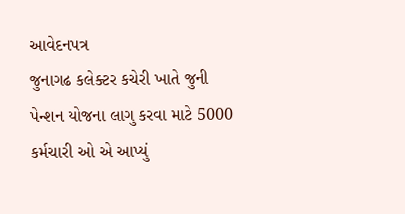આવેદનપત્ર
જુનાગઢ કલેક્ટર કચેરી ખાતે જુની પેન્શન યોજના લાગુ કરવા માટે 5000 કર્મચારી ઓ એ આપ્યું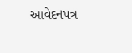આવેદનપત્ર